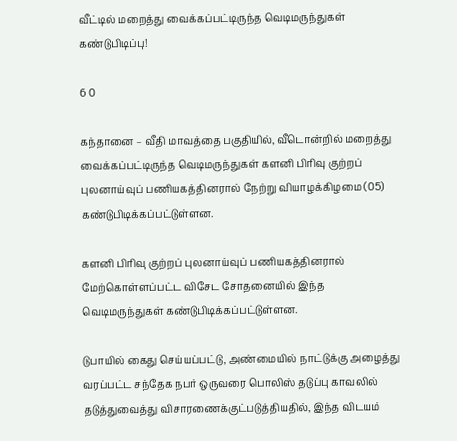வீட்டில் மறைத்து வைக்கப்பட்டிருந்த வெடிமருந்துகள் கண்டுபிடிப்பு!

6 0

கந்தானை – வீதி மாவத்தை பகுதியில், வீடொன்றில் மறைத்து வைக்கப்பட்டிருந்த வெடிமருந்துகள் களனி பிரிவு குற்றப் புலனாய்வுப் பணியகத்தினரால் நேற்று வியாழக்கிழமை (05) கண்டுபிடிக்கப்பட்டுள்ளன.

களனி பிரிவு குற்றப் புலனாய்வுப் பணியகத்தினரால் மேற்கொள்ளப்பட்ட விசேட சோதனையில் இந்த வெடிமருந்துகள் கண்டுபிடிக்கப்பட்டுள்ளன.

டுபாயில் கைது செய்யப்பட்டு, அண்மையில் நாட்டுக்கு அழைத்து வரப்பட்ட சந்தேக நபர் ஒருவரை பொலிஸ் தடுப்பு காவலில் தடுத்துவைத்து விசாரணைக்குட்படுத்தியதில், இந்த விடயம்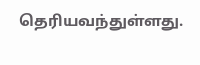தெரியவந்துள்ளது.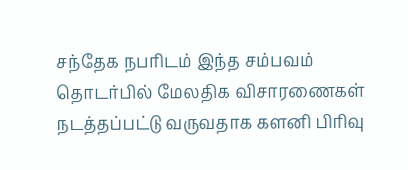சந்தேக நபரிடம் இந்த சம்பவம் தொடர்பில் மேலதிக விசாரணைகள் நடத்தப்பட்டு வருவதாக களனி பிரிவு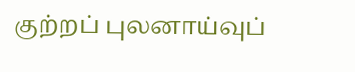குற்றப் புலனாய்வுப்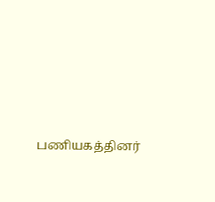பணியகத்தினர்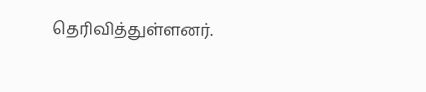தெரிவித்துள்ளனர்.